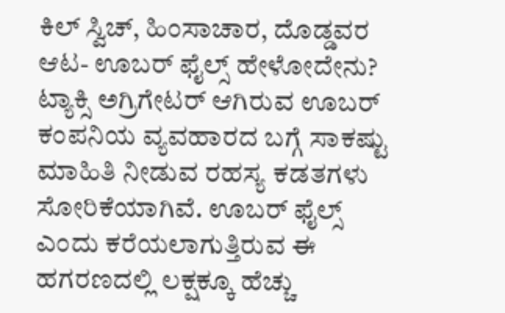ಕಿಲ್ ಸ್ವಿಚ್, ಹಿಂಸಾಚಾರ, ದೊಡ್ಡವರ ಆಟ- ಊಬರ್ ಫೈಲ್ಸ್ ಹೇಳೋದೇನು?
ಟ್ಯಾಕ್ಸಿ ಅಗ್ರಿಗೇಟರ್ ಆಗಿರುವ ಊಬರ್ ಕಂಪನಿಯ ವ್ಯವಹಾರದ ಬಗ್ಗೆ ಸಾಕಷ್ಟು ಮಾಹಿತಿ ನೀಡುವ ರಹಸ್ಯ ಕಡತಗಳು ಸೋರಿಕೆಯಾಗಿವೆ. ಊಬರ್ ಫೈಲ್ಸ್ ಎಂದು ಕರೆಯಲಾಗುತ್ತಿರುವ ಈ ಹಗರಣದಲ್ಲಿ ಲಕ್ಷಕ್ಕೂ ಹೆಚ್ಚು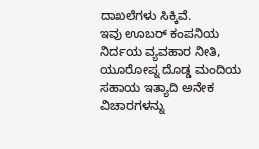ದಾಖಲೆಗಳು ಸಿಕ್ಕಿವೆ.
ಇವು ಊಬರ್ ಕಂಪನಿಯ ನಿರ್ದಯ ವ್ಯವಹಾರ ನೀತಿ, ಯೂರೋಪ್ನ ದೊಡ್ಡ ಮಂದಿಯ ಸಹಾಯ ಇತ್ಯಾದಿ ಅನೇಕ ವಿಚಾರಗಳನ್ನು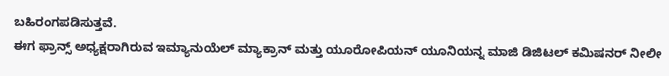ಬಹಿರಂಗಪಡಿಸುತ್ತವೆ.
ಈಗ ಫ್ರಾನ್ಸ್ ಅಧ್ಯಕ್ಷರಾಗಿರುವ ಇಮ್ಯಾನುಯೆಲ್ ಮ್ಯಾಕ್ರಾನ್ ಮತ್ತು ಯೂರೋಪಿಯನ್ ಯೂನಿಯನ್ನ ಮಾಜಿ ಡಿಜಿಟಲ್ ಕಮಿಷನರ್ ನೀಲೀ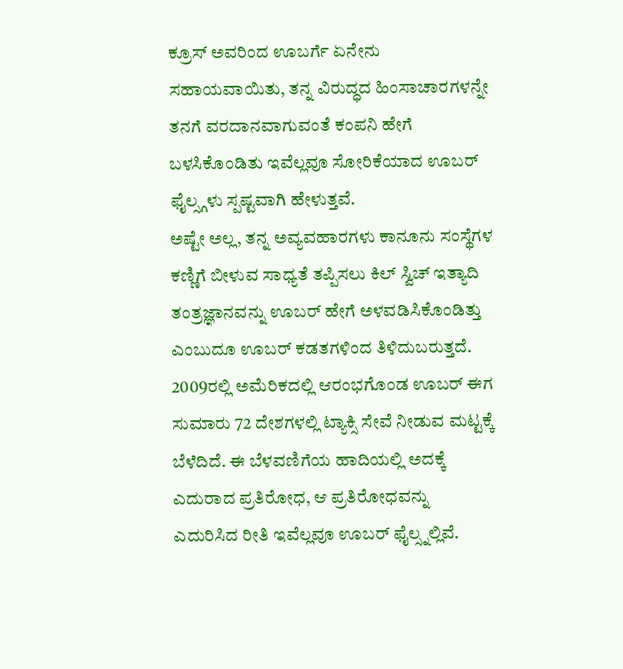ಕ್ರೂಸ್ ಅವರಿಂದ ಊಬರ್ಗೆ ಏನೇನು ಸಹಾಯವಾಯಿತು, ತನ್ನ ವಿರುದ್ಧದ ಹಿಂಸಾಚಾರಗಳನ್ನೇ ತನಗೆ ವರದಾನವಾಗುವಂತೆ ಕಂಪನಿ ಹೇಗೆ ಬಳಸಿಕೊಂಡಿತು ಇವೆಲ್ಲವೂ ಸೋರಿಕೆಯಾದ ಊಬರ್ ಫೈಲ್ಸ್ಗಳು ಸ್ಪಷ್ಟವಾಗಿ ಹೇಳುತ್ತವೆ.
ಅಷ್ಟೇ ಅಲ್ಲ, ತನ್ನ ಅವ್ಯವಹಾರಗಳು ಕಾನೂನು ಸಂಸ್ಥೆಗಳ ಕಣ್ಣಿಗೆ ಬೀಳುವ ಸಾಧ್ಯತೆ ತಪ್ಪಿಸಲು ಕಿಲ್ ಸ್ವಿಚ್ ಇತ್ಯಾದಿ ತಂತ್ರಜ್ಞಾನವನ್ನು ಊಬರ್ ಹೇಗೆ ಅಳವಡಿಸಿಕೊಂಡಿತ್ತು ಎಂಬುದೂ ಊಬರ್ ಕಡತಗಳಿಂದ ತಿಳಿದುಬರುತ್ತದೆ.
2009ರಲ್ಲಿ ಅಮೆರಿಕದಲ್ಲಿ ಆರಂಭಗೊಂಡ ಊಬರ್ ಈಗ ಸುಮಾರು 72 ದೇಶಗಳಲ್ಲಿ ಟ್ಯಾಕ್ಸಿ ಸೇವೆ ನೀಡುವ ಮಟ್ಟಕ್ಕೆ ಬೆಳೆದಿದೆ. ಈ ಬೆಳವಣಿಗೆಯ ಹಾದಿಯಲ್ಲಿ ಅದಕ್ಕೆ ಎದುರಾದ ಪ್ರತಿರೋಧ, ಆ ಪ್ರತಿರೋಧವನ್ನು ಎದುರಿಸಿದ ರೀತಿ ಇವೆಲ್ಲವೂ ಊಬರ್ ಫೈಲ್ಸ್ನಲ್ಲಿವೆ.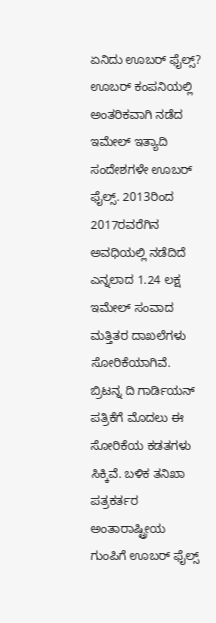ಏನಿದು ಊಬರ್ ಫೈಲ್ಸ್?
ಊಬರ್ ಕಂಪನಿಯಲ್ಲಿ ಅಂತರಿಕವಾಗಿ ನಡೆದ ಇಮೇಲ್ ಇತ್ಯಾದಿ ಸಂದೇಶಗಳೇ ಊಬರ್ ಫೈಲ್ಸ್. 2013ರಿಂದ 2017ರವರೆಗಿನ ಅವಧಿಯಲ್ಲಿ ನಡೆದಿದೆ ಎನ್ನಲಾದ 1.24 ಲಕ್ಷ ಇಮೇಲ್ ಸಂವಾದ ಮತ್ತಿತರ ದಾಖಲೆಗಳು ಸೋರಿಕೆಯಾಗಿವೆ.
ಬ್ರಿಟನ್ನ ದಿ ಗಾರ್ಡಿಯನ್ ಪತ್ರಿಕೆಗೆ ಮೊದಲು ಈ ಸೋರಿಕೆಯ ಕಡತಗಳು ಸಿಕ್ಕಿವೆ. ಬಳಿಕ ತನಿಖಾ ಪತ್ರಕರ್ತರ ಅಂತಾರಾಷ್ಟ್ರೀಯ ಗುಂಪಿಗೆ ಊಬರ್ ಫೈಲ್ಸ್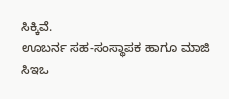ಸಿಕ್ಕಿವೆ.
ಊಬರ್ನ ಸಹ-ಸಂಸ್ಥಾಪಕ ಹಾಗೂ ಮಾಜಿ ಸಿಇಒ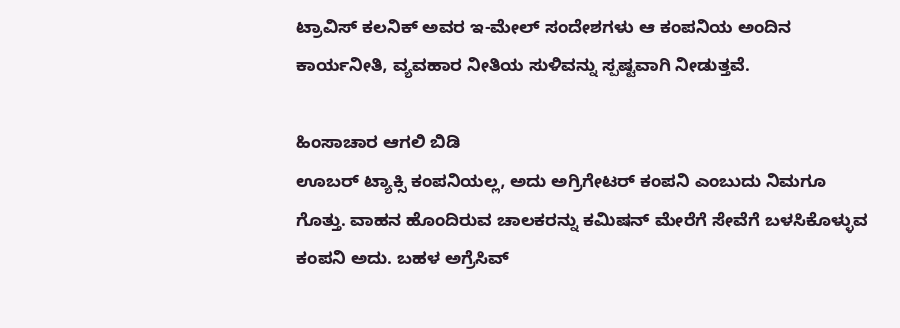ಟ್ರಾವಿಸ್ ಕಲನಿಕ್ ಅವರ ಇ-ಮೇಲ್ ಸಂದೇಶಗಳು ಆ ಕಂಪನಿಯ ಅಂದಿನ ಕಾರ್ಯನೀತಿ, ವ್ಯವಹಾರ ನೀತಿಯ ಸುಳಿವನ್ನು ಸ್ಪಷ್ಟವಾಗಿ ನೀಡುತ್ತವೆ.

ಹಿಂಸಾಚಾರ ಆಗಲಿ ಬಿಡಿ
ಊಬರ್ ಟ್ಯಾಕ್ಸಿ ಕಂಪನಿಯಲ್ಲ, ಅದು ಅಗ್ರಿಗೇಟರ್ ಕಂಪನಿ ಎಂಬುದು ನಿಮಗೂ ಗೊತ್ತು. ವಾಹನ ಹೊಂದಿರುವ ಚಾಲಕರನ್ನು ಕಮಿಷನ್ ಮೇರೆಗೆ ಸೇವೆಗೆ ಬಳಸಿಕೊಳ್ಳುವ ಕಂಪನಿ ಅದು. ಬಹಳ ಅಗ್ರೆಸಿವ್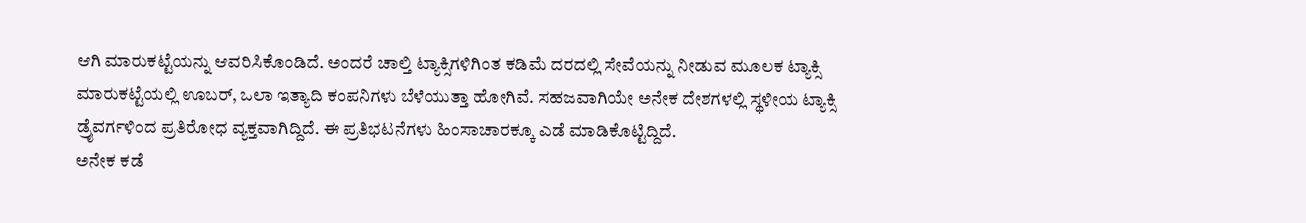ಆಗಿ ಮಾರುಕಟ್ಟೆಯನ್ನು ಆವರಿಸಿಕೊಂಡಿದೆ. ಅಂದರೆ ಚಾಲ್ತಿ ಟ್ಯಾಕ್ಸಿಗಳಿಗಿಂತ ಕಡಿಮೆ ದರದಲ್ಲಿ ಸೇವೆಯನ್ನು ನೀಡುವ ಮೂಲಕ ಟ್ಯಾಕ್ಸಿ ಮಾರುಕಟ್ಟೆಯಲ್ಲಿ ಊಬರ್, ಒಲಾ ಇತ್ಯಾದಿ ಕಂಪನಿಗಳು ಬೆಳೆಯುತ್ತಾ ಹೋಗಿವೆ. ಸಹಜವಾಗಿಯೇ ಅನೇಕ ದೇಶಗಳಲ್ಲಿ ಸ್ಥಳೀಯ ಟ್ಯಾಕ್ಸಿ ಡ್ರೈವರ್ಗಳಿಂದ ಪ್ರತಿರೋಧ ವ್ಯಕ್ತವಾಗಿದ್ದಿದೆ. ಈ ಪ್ರತಿಭಟನೆಗಳು ಹಿಂಸಾಚಾರಕ್ಕೂ ಎಡೆ ಮಾಡಿಕೊಟ್ಟಿದ್ದಿದೆ.
ಅನೇಕ ಕಡೆ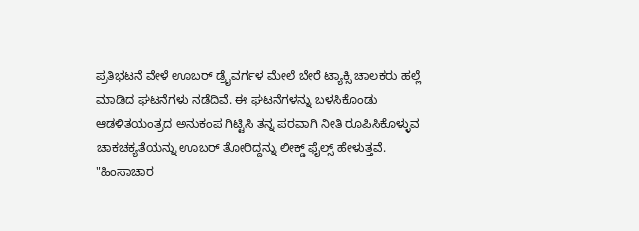ಪ್ರತಿಭಟನೆ ವೇಳೆ ಊಬರ್ ಡ್ರೈವರ್ಗಳ ಮೇಲೆ ಬೇರೆ ಟ್ಯಾಕ್ಸಿ ಚಾಲಕರು ಹಲ್ಲೆ ಮಾಡಿದ ಘಟನೆಗಳು ನಡೆದಿವೆ. ಈ ಘಟನೆಗಳನ್ನು ಬಳಸಿಕೊಂಡು ಆಡಳಿತಯಂತ್ರದ ಅನುಕಂಪ ಗಿಟ್ಟಿಸಿ ತನ್ನ ಪರವಾಗಿ ನೀತಿ ರೂಪಿಸಿಕೊಳ್ಳುವ ಚಾಕಚಕ್ಯತೆಯನ್ನು ಊಬರ್ ತೋರಿದ್ದನ್ನು ಲೀಕ್ಡ್ ಫೈಲ್ಸ್ ಹೇಳುತ್ತವೆ.
"ಹಿಂಸಾಚಾರ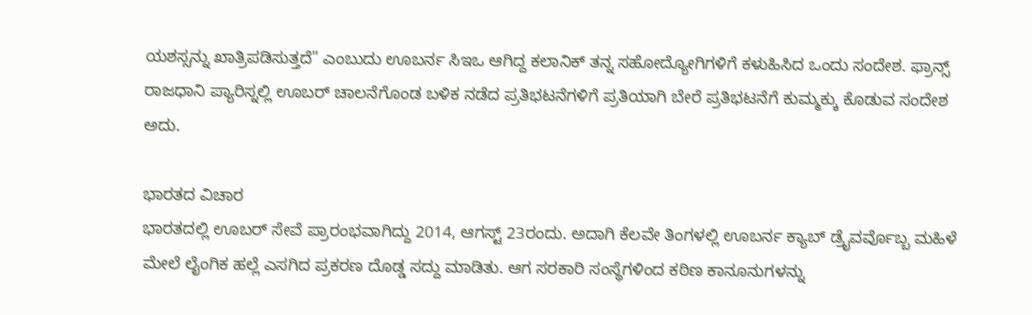ಯಶಸ್ಸನ್ನು ಖಾತ್ರಿಪಡಿಸುತ್ತದೆ" ಎಂಬುದು ಊಬರ್ನ ಸಿಇಒ ಆಗಿದ್ದ ಕಲಾನಿಕ್ ತನ್ನ ಸಹೋದ್ಯೋಗಿಗಳಿಗೆ ಕಳುಹಿಸಿದ ಒಂದು ಸಂದೇಶ. ಫ್ರಾನ್ಸ್ ರಾಜಧಾನಿ ಪ್ಯಾರಿಸ್ನಲ್ಲಿ ಊಬರ್ ಚಾಲನೆಗೊಂಡ ಬಳಿಕ ನಡೆದ ಪ್ರತಿಭಟನೆಗಳಿಗೆ ಪ್ರತಿಯಾಗಿ ಬೇರೆ ಪ್ರತಿಭಟನೆಗೆ ಕುಮ್ಮಕ್ಕು ಕೊಡುವ ಸಂದೇಶ ಅದು.

ಭಾರತದ ವಿಚಾರ
ಭಾರತದಲ್ಲಿ ಊಬರ್ ಸೇವೆ ಪ್ರಾರಂಭವಾಗಿದ್ದು 2014, ಆಗಸ್ಟ್ 23ರಂದು. ಅದಾಗಿ ಕೆಲವೇ ತಿಂಗಳಲ್ಲಿ ಊಬರ್ನ ಕ್ಯಾಬ್ ಡ್ರೈವರ್ವೊಬ್ಬ ಮಹಿಳೆ ಮೇಲೆ ಲೈಂಗಿಕ ಹಲ್ಲೆ ಎಸಗಿದ ಪ್ರಕರಣ ದೊಡ್ಡ ಸದ್ದು ಮಾಡಿತು. ಆಗ ಸರಕಾರಿ ಸಂಸ್ಥೆಗಳಿಂದ ಕಠಿಣ ಕಾನೂನುಗಳನ್ನು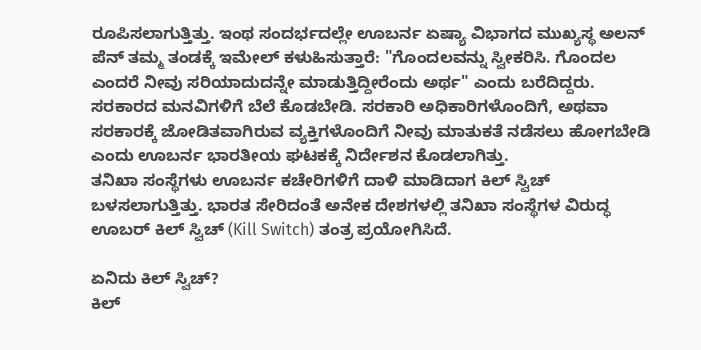ರೂಪಿಸಲಾಗುತ್ತಿತ್ತು. ಇಂಥ ಸಂದರ್ಭದಲ್ಲೇ ಊಬರ್ನ ಏಷ್ಯಾ ವಿಭಾಗದ ಮುಖ್ಯಸ್ಥ ಅಲನ್ ಪೆನ್ ತಮ್ಮ ತಂಡಕ್ಕೆ ಇಮೇಲ್ ಕಳುಹಿಸುತ್ತಾರೆ: "ಗೊಂದಲವನ್ನು ಸ್ವೀಕರಿಸಿ. ಗೊಂದಲ ಎಂದರೆ ನೀವು ಸರಿಯಾದುದನ್ನೇ ಮಾಡುತ್ತಿದ್ದೀರೆಂದು ಅರ್ಥ" ಎಂದು ಬರೆದಿದ್ದರು.
ಸರಕಾರದ ಮನವಿಗಳಿಗೆ ಬೆಲೆ ಕೊಡಬೇಡಿ. ಸರಕಾರಿ ಅಧಿಕಾರಿಗಳೊಂದಿಗೆ, ಅಥವಾ ಸರಕಾರಕ್ಕೆ ಜೋಡಿತವಾಗಿರುವ ವ್ಯಕ್ತಿಗಳೊಂದಿಗೆ ನೀವು ಮಾತುಕತೆ ನಡೆಸಲು ಹೋಗಬೇಡಿ ಎಂದು ಊಬರ್ನ ಭಾರತೀಯ ಘಟಕಕ್ಕೆ ನಿರ್ದೇಶನ ಕೊಡಲಾಗಿತ್ತು.
ತನಿಖಾ ಸಂಸ್ಥೆಗಳು ಊಬರ್ನ ಕಚೇರಿಗಳಿಗೆ ದಾಳಿ ಮಾಡಿದಾಗ ಕಿಲ್ ಸ್ವಿಚ್ ಬಳಸಲಾಗುತ್ತಿತ್ತು. ಭಾರತ ಸೇರಿದಂತೆ ಅನೇಕ ದೇಶಗಳಲ್ಲಿ ತನಿಖಾ ಸಂಸ್ಥೆಗಳ ವಿರುದ್ಧ ಊಬರ್ ಕಿಲ್ ಸ್ವಿಚ್ (Kill Switch) ತಂತ್ರ ಪ್ರಯೋಗಿಸಿದೆ.

ಏನಿದು ಕಿಲ್ ಸ್ವಿಚ್?
ಕಿಲ್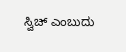ಸ್ವಿಚ್ ಎಂಬುದು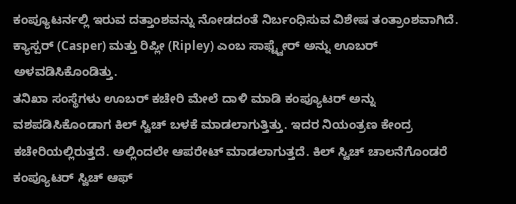ಕಂಪ್ಯೂಟರ್ನಲ್ಲಿ ಇರುವ ದತ್ತಾಂಶವನ್ನು ನೋಡದಂತೆ ನಿರ್ಬಂಧಿಸುವ ವಿಶೇಷ ತಂತ್ರಾಂಶವಾಗಿದೆ. ಕ್ಯಾಸ್ಪರ್ (Casper) ಮತ್ತು ರಿಪ್ಲೀ (Ripley) ಎಂಬ ಸಾಫ್ಟ್ವೇರ್ ಅನ್ನು ಊಬರ್ ಅಳವಡಿಸಿಕೊಂಡಿತ್ತು.
ತನಿಖಾ ಸಂಸ್ಥೆಗಳು ಊಬರ್ ಕಚೇರಿ ಮೇಲೆ ದಾಳಿ ಮಾಡಿ ಕಂಪ್ಯೂಟರ್ ಅನ್ನು ವಶಪಡಿಸಿಕೊಂಡಾಗ ಕಿಲ್ ಸ್ವಿಚ್ ಬಳಕೆ ಮಾಡಲಾಗುತ್ತಿತ್ತು. ಇದರ ನಿಯಂತ್ರಣ ಕೇಂದ್ರ ಕಚೇರಿಯಲ್ಲಿರುತ್ತದೆ. ಅಲ್ಲಿಂದಲೇ ಆಪರೇಟ್ ಮಾಡಲಾಗುತ್ತದೆ. ಕಿಲ್ ಸ್ವಿಚ್ ಚಾಲನೆಗೊಂಡರೆ ಕಂಪ್ಯೂಟರ್ ಸ್ವಿಚ್ ಆಫ್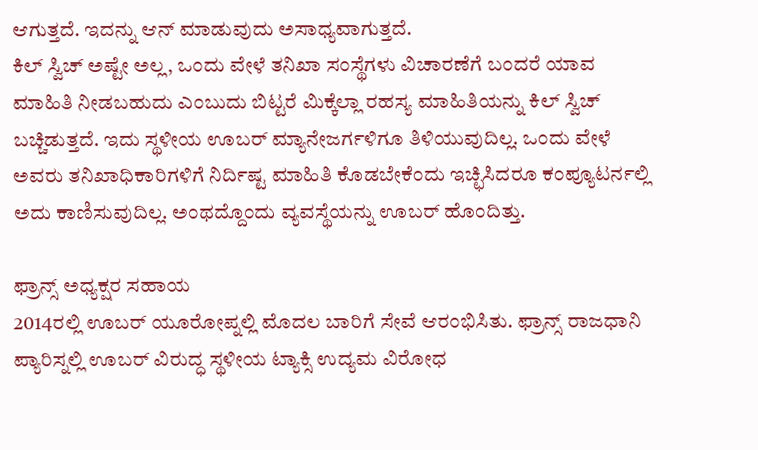ಆಗುತ್ತದೆ. ಇದನ್ನು ಆನ್ ಮಾಡುವುದು ಅಸಾಧ್ಯವಾಗುತ್ತದೆ.
ಕಿಲ್ ಸ್ವಿಚ್ ಅಷ್ಟೇ ಅಲ್ಲ, ಒಂದು ವೇಳೆ ತನಿಖಾ ಸಂಸ್ಥೆಗಳು ವಿಚಾರಣೆಗೆ ಬಂದರೆ ಯಾವ ಮಾಹಿತಿ ನೀಡಬಹುದು ಎಂಬುದು ಬಿಟ್ಟರೆ ಮಿಕ್ಕೆಲ್ಲಾ ರಹಸ್ಯ ಮಾಹಿತಿಯನ್ನು ಕಿಲ್ ಸ್ವಿಚ್ ಬಚ್ಚಿಡುತ್ತದೆ. ಇದು ಸ್ಥಳೀಯ ಊಬರ್ ಮ್ಯಾನೇಜರ್ಗಳಿಗೂ ತಿಳಿಯುವುದಿಲ್ಲ. ಒಂದು ವೇಳೆ ಅವರು ತನಿಖಾಧಿಕಾರಿಗಳಿಗೆ ನಿರ್ದಿಷ್ಟ ಮಾಹಿತಿ ಕೊಡಬೇಕೆಂದು ಇಚ್ಛಿಸಿದರೂ ಕಂಪ್ಯೂಟರ್ನಲ್ಲಿ ಅದು ಕಾಣಿಸುವುದಿಲ್ಲ. ಅಂಥದ್ದೊಂದು ವ್ಯವಸ್ಥೆಯನ್ನು ಊಬರ್ ಹೊಂದಿತ್ತು.

ಫ್ರಾನ್ಸ್ ಅಧ್ಯಕ್ಷರ ಸಹಾಯ
2014ರಲ್ಲಿ ಊಬರ್ ಯೂರೋಪ್ನಲ್ಲಿ ಮೊದಲ ಬಾರಿಗೆ ಸೇವೆ ಆರಂಭಿಸಿತು. ಫ್ರಾನ್ಸ್ ರಾಜಧಾನಿ ಪ್ಯಾರಿಸ್ನಲ್ಲಿ ಊಬರ್ ವಿರುದ್ಧ ಸ್ಥಳೀಯ ಟ್ಯಾಕ್ಸಿ ಉದ್ಯಮ ವಿರೋಧ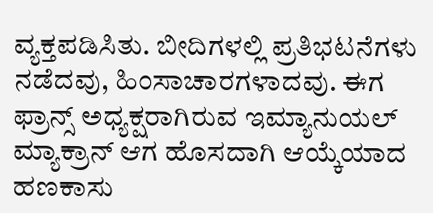ವ್ಯಕ್ತಪಡಿಸಿತು. ಬೀದಿಗಳಲ್ಲಿ ಪ್ರತಿಭಟನೆಗಳು ನಡೆದವು, ಹಿಂಸಾಚಾರಗಳಾದವು. ಈಗ ಫ್ರಾನ್ಸ್ ಅಧ್ಯಕ್ಷರಾಗಿರುವ ಇಮ್ಯಾನುಯಲ್ ಮ್ಯಾಕ್ರಾನ್ ಆಗ ಹೊಸದಾಗಿ ಆಯ್ಕೆಯಾದ ಹಣಕಾಸು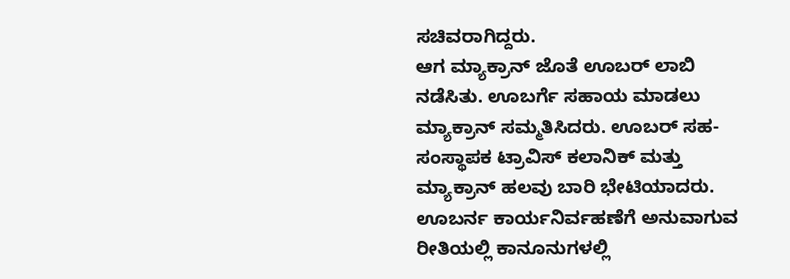ಸಚಿವರಾಗಿದ್ದರು.
ಆಗ ಮ್ಯಾಕ್ರಾನ್ ಜೊತೆ ಊಬರ್ ಲಾಬಿ ನಡೆಸಿತು. ಊಬರ್ಗೆ ಸಹಾಯ ಮಾಡಲು ಮ್ಯಾಕ್ರಾನ್ ಸಮ್ಮತಿಸಿದರು. ಊಬರ್ ಸಹ-ಸಂಸ್ಥಾಪಕ ಟ್ರಾವಿಸ್ ಕಲಾನಿಕ್ ಮತ್ತು ಮ್ಯಾಕ್ರಾನ್ ಹಲವು ಬಾರಿ ಭೇಟಿಯಾದರು.
ಊಬರ್ನ ಕಾರ್ಯನಿರ್ವಹಣೆಗೆ ಅನುವಾಗುವ ರೀತಿಯಲ್ಲಿ ಕಾನೂನುಗಳಲ್ಲಿ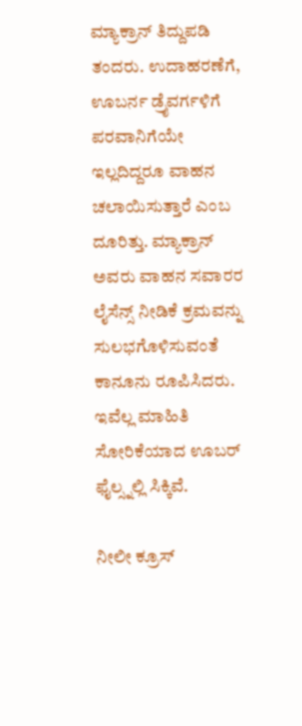ಮ್ಯಾಕ್ರಾನ್ ತಿದ್ದುಪಡಿ ತಂದರು. ಉದಾಹರಣೆಗೆ, ಊಬರ್ನ ಡ್ರೈವರ್ಗಳಿಗೆ ಪರವಾನಿಗೆಯೇ ಇಲ್ಲದಿದ್ದರೂ ವಾಹನ ಚಲಾಯಿಸುತ್ತಾರೆ ಎಂಬ ದೂರಿತ್ತು. ಮ್ಯಾಕ್ರಾನ್ ಅವರು ವಾಹನ ಸವಾರರ ಲೈಸೆನ್ಸ್ ನೀಡಿಕೆ ಕ್ರಮವನ್ನು ಸುಲಭಗೊಳಿಸುವಂತೆ ಕಾನೂನು ರೂಪಿಸಿದರು. ಇವೆಲ್ಲ ಮಾಹಿತಿ ಸೋರಿಕೆಯಾದ ಊಬರ್ ಫೈಲ್ಸ್ನಲ್ಲಿ ಸಿಕ್ಕಿವೆ.

ನೀಲೀ ಕ್ರೂಸ್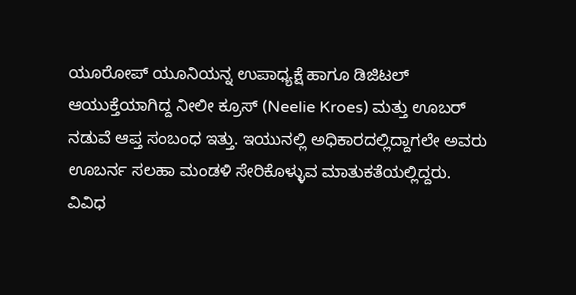ಯೂರೋಪ್ ಯೂನಿಯನ್ನ ಉಪಾಧ್ಯಕ್ಷೆ ಹಾಗೂ ಡಿಜಿಟಲ್ ಆಯುಕ್ತೆಯಾಗಿದ್ದ ನೀಲೀ ಕ್ರೂಸ್ (Neelie Kroes) ಮತ್ತು ಊಬರ್ ನಡುವೆ ಆಪ್ತ ಸಂಬಂಧ ಇತ್ತು. ಇಯುನಲ್ಲಿ ಅಧಿಕಾರದಲ್ಲಿದ್ದಾಗಲೇ ಅವರು ಊಬರ್ನ ಸಲಹಾ ಮಂಡಳಿ ಸೇರಿಕೊಳ್ಳುವ ಮಾತುಕತೆಯಲ್ಲಿದ್ದರು.
ವಿವಿಧ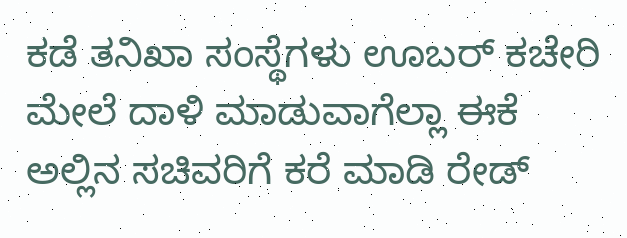ಕಡೆ ತನಿಖಾ ಸಂಸ್ಥೆಗಳು ಊಬರ್ ಕಚೇರಿ ಮೇಲೆ ದಾಳಿ ಮಾಡುವಾಗೆಲ್ಲಾ ಈಕೆ ಅಲ್ಲಿನ ಸಚಿವರಿಗೆ ಕರೆ ಮಾಡಿ ರೇಡ್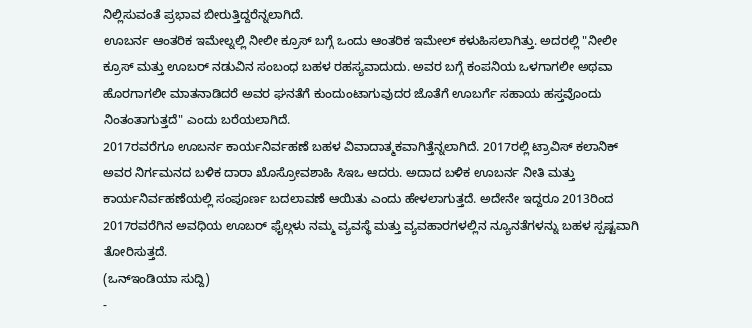ನಿಲ್ಲಿಸುವಂತೆ ಪ್ರಭಾವ ಬೀರುತ್ತಿದ್ದರೆನ್ನಲಾಗಿದೆ.
ಊಬರ್ನ ಆಂತರಿಕ ಇಮೇಲ್ನಲ್ಲಿ ನೀಲೀ ಕ್ರೂಸ್ ಬಗ್ಗೆ ಒಂದು ಆಂತರಿಕ ಇಮೇಲ್ ಕಳುಹಿಸಲಾಗಿತ್ತು. ಅದರಲ್ಲಿ "ನೀಲೀ ಕ್ರೂಸ್ ಮತ್ತು ಊಬರ್ ನಡುವಿನ ಸಂಬಂಧ ಬಹಳ ರಹಸ್ಯವಾದುದು. ಅವರ ಬಗ್ಗೆ ಕಂಪನಿಯ ಒಳಗಾಗಲೀ ಅಥವಾ ಹೊರಗಾಗಲೀ ಮಾತನಾಡಿದರೆ ಅವರ ಘನತೆಗೆ ಕುಂದುಂಟಾಗುವುದರ ಜೊತೆಗೆ ಊಬರ್ಗೆ ಸಹಾಯ ಹಸ್ತವೊಂದು ನಿಂತಂತಾಗುತ್ತದೆ" ಎಂದು ಬರೆಯಲಾಗಿದೆ.
2017ರವರೆಗೂ ಊಬರ್ನ ಕಾರ್ಯನಿರ್ವಹಣೆ ಬಹಳ ವಿವಾದಾತ್ಮಕವಾಗಿತ್ತೆನ್ನಲಾಗಿದೆ. 2017ರಲ್ಲಿ ಟ್ರಾವಿಸ್ ಕಲಾನಿಕ್ ಅವರ ನಿರ್ಗಮನದ ಬಳಿಕ ದಾರಾ ಖೊಸ್ರೋವಶಾಹಿ ಸಿಇಒ ಆದರು. ಅದಾದ ಬಳಿಕ ಊಬರ್ನ ನೀತಿ ಮತ್ತು ಕಾರ್ಯನಿರ್ವಹಣೆಯಲ್ಲಿ ಸಂಪೂರ್ಣ ಬದಲಾವಣೆ ಆಯಿತು ಎಂದು ಹೇಳಲಾಗುತ್ತದೆ. ಅದೇನೇ ಇದ್ದರೂ 2013ರಿಂದ 2017ರವರೆಗಿನ ಅವಧಿಯ ಊಬರ್ ಫೈಲ್ಗಳು ನಮ್ಮ ವ್ಯವಸ್ಥೆ ಮತ್ತು ವ್ಯವಹಾರಗಳಲ್ಲಿನ ನ್ಯೂನತೆಗಳನ್ನು ಬಹಳ ಸ್ಪಷ್ಟವಾಗಿ ತೋರಿಸುತ್ತದೆ.
(ಒನ್ಇಂಡಿಯಾ ಸುದ್ದಿ)
-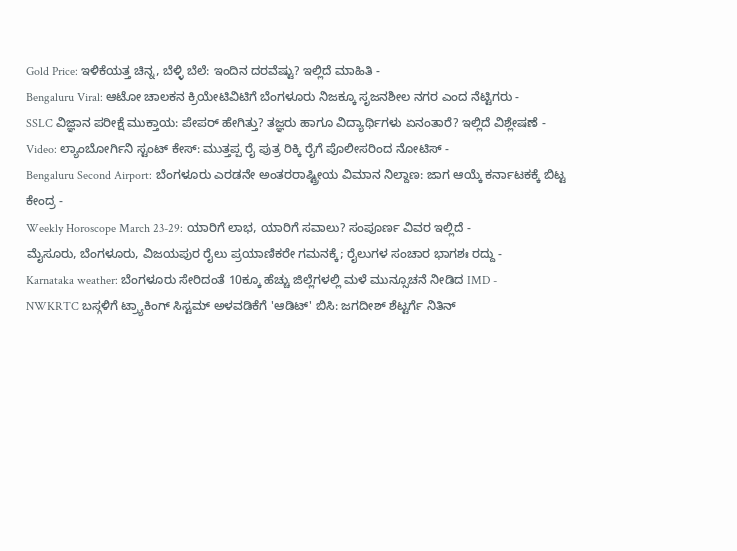Gold Price: ಇಳಿಕೆಯತ್ತ ಚಿನ್ನ, ಬೆಳ್ಳಿ ಬೆಲೆ: ಇಂದಿನ ದರವೆಷ್ಟು? ಇಲ್ಲಿದೆ ಮಾಹಿತಿ -
Bengaluru Viral: ಆಟೋ ಚಾಲಕನ ಕ್ರಿಯೇಟಿವಿಟಿಗೆ ಬೆಂಗಳೂರು ನಿಜಕ್ಕೂ ಸೃಜನಶೀಲ ನಗರ ಎಂದ ನೆಟ್ಟಿಗರು -
SSLC ವಿಜ್ಞಾನ ಪರೀಕ್ಷೆ ಮುಕ್ತಾಯ: ಪೇಪರ್ ಹೇಗಿತ್ತು? ತಜ್ಞರು ಹಾಗೂ ವಿದ್ಯಾರ್ಥಿಗಳು ಏನಂತಾರೆ? ಇಲ್ಲಿದೆ ವಿಶ್ಲೇಷಣೆ -
Video: ಲ್ಯಾಂಬೋರ್ಗಿನಿ ಸ್ಟಂಟ್ ಕೇಸ್: ಮುತ್ತಪ್ಪ ರೈ ಪುತ್ರ ರಿಕ್ಕಿ ರೈಗೆ ಪೊಲೀಸರಿಂದ ನೋಟಿಸ್ -
Bengaluru Second Airport: ಬೆಂಗಳೂರು ಎರಡನೇ ಅಂತರರಾಷ್ಟ್ರೀಯ ವಿಮಾನ ನಿಲ್ದಾಣ: ಜಾಗ ಆಯ್ಕೆ ಕರ್ನಾಟಕಕ್ಕೆ ಬಿಟ್ಟ ಕೇಂದ್ರ -
Weekly Horoscope March 23-29: ಯಾರಿಗೆ ಲಾಭ, ಯಾರಿಗೆ ಸವಾಲು? ಸಂಪೂರ್ಣ ವಿವರ ಇಲ್ಲಿದೆ -
ಮೈಸೂರು, ಬೆಂಗಳೂರು, ವಿಜಯಪುರ ರೈಲು ಪ್ರಯಾಣಿಕರೇ ಗಮನಕ್ಕೆ; ರೈಲುಗಳ ಸಂಚಾರ ಭಾಗಶಃ ರದ್ದು -
Karnataka weather: ಬೆಂಗಳೂರು ಸೇರಿದಂತೆ 10ಕ್ಕೂ ಹೆಚ್ಚು ಜಿಲ್ಲೆಗಳಲ್ಲಿ ಮಳೆ ಮುನ್ಸೂಚನೆ ನೀಡಿದ IMD -
NWKRTC ಬಸ್ಗಳಿಗೆ ಟ್ರ್ಯಾಕಿಂಗ್ ಸಿಸ್ಟಮ್ ಅಳವಡಿಕೆಗೆ 'ಆಡಿಟ್' ಬಿಸಿ: ಜಗದೀಶ್ ಶೆಟ್ಟರ್ಗೆ ನಿತಿನ್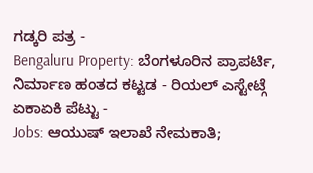ಗಡ್ಕರಿ ಪತ್ರ -
Bengaluru Property: ಬೆಂಗಳೂರಿನ ಪ್ರಾಪರ್ಟಿ, ನಿರ್ಮಾಣ ಹಂತದ ಕಟ್ಟಡ - ರಿಯಲ್ ಎಸ್ಟೇಟ್ಗೆ ಏಕಾಏಕಿ ಪೆಟ್ಟು -
Jobs: ಆಯುಷ್ ಇಲಾಖೆ ನೇಮಕಾತಿ;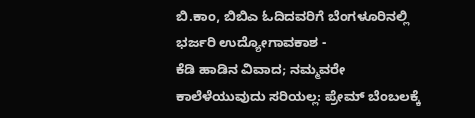ಬಿ.ಕಾಂ, ಬಿಬಿಎ ಓದಿದವರಿಗೆ ಬೆಂಗಳೂರಿನಲ್ಲಿ ಭರ್ಜರಿ ಉದ್ಯೋಗಾವಕಾಶ -
ಕೆಡಿ ಹಾಡಿನ ವಿವಾದ; ನಮ್ಮವರೇ ಕಾಲೆಳೆಯುವುದು ಸರಿಯಲ್ಲ: ಪ್ರೇಮ್ ಬೆಂಬಲಕ್ಕೆ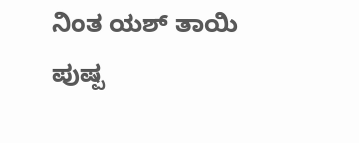ನಿಂತ ಯಶ್ ತಾಯಿ ಪುಷ್ಪ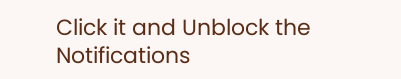Click it and Unblock the Notifications